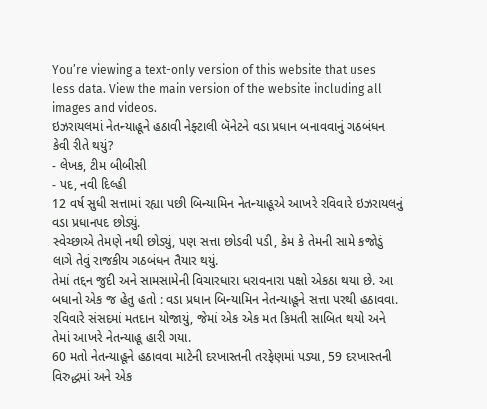You’re viewing a text-only version of this website that uses less data. View the main version of the website including all images and videos.
ઇઝરાયલમાં નેતન્યાહૂને હઠાવી નેફ્ટાલી બૅનેટને વડા પ્રધાન બનાવવાનું ગઠબંધન કેવી રીતે થયું?
- લેખક, ટીમ બીબીસી
- પદ, નવી દિલ્હી
12 વર્ષ સુધી સત્તામાં રહ્યા પછી બિન્યામિન નેતન્યાહૂએ આખરે રવિવારે ઇઝરાયલનું વડા પ્રધાનપદ છોડ્યું.
સ્વેચ્છાએ તેમણે નથી છોડ્યું, પણ સત્તા છોડવી પડી, કેમ કે તેમની સામે કજોડું લાગે તેવું રાજકીય ગઠબંધન તૈયાર થયું.
તેમાં તદ્દન જુદી અને સામસામેની વિચારધારા ધરાવનારા પક્ષો એકઠા થયા છે. આ બધાનો એક જ હેતુ હતો : વડા પ્રધાન બિન્યામિન નેતન્યાહૂને સત્તા પરથી હઠાવવા.
રવિવારે સંસદમાં મતદાન યોજાયું, જેમાં એક એક મત કિમતી સાબિત થયો અને તેમાં આખરે નેતન્યાહૂ હારી ગયા.
60 મતો નેતન્યાહૂને હઠાવવા માટેની દરખાસ્તની તરફેણમાં પડ્યા, 59 દરખાસ્તની વિરુદ્ધમાં અને એક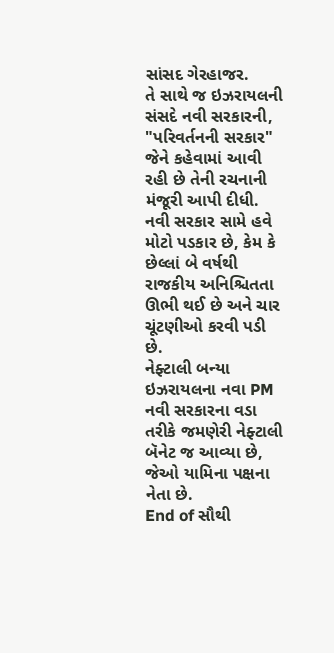સાંસદ ગેરહાજર.
તે સાથે જ ઇઝરાયલની સંસદે નવી સરકારની, "પરિવર્તનની સરકાર" જેને કહેવામાં આવી રહી છે તેની રચનાની મંજૂરી આપી દીધી.
નવી સરકાર સામે હવે મોટો પડકાર છે, કેમ કે છેલ્લાં બે વર્ષથી રાજકીય અનિશ્ચિતતા ઊભી થઈ છે અને ચાર ચૂંટણીઓ કરવી પડી છે.
નેફ્ટાલી બન્યા ઇઝરાયલના નવા PM
નવી સરકારના વડા તરીકે જમણેરી નેફ્ટાલી બૅનેટ જ આવ્યા છે, જેઓ યામિના પક્ષના નેતા છે.
End of સૌથી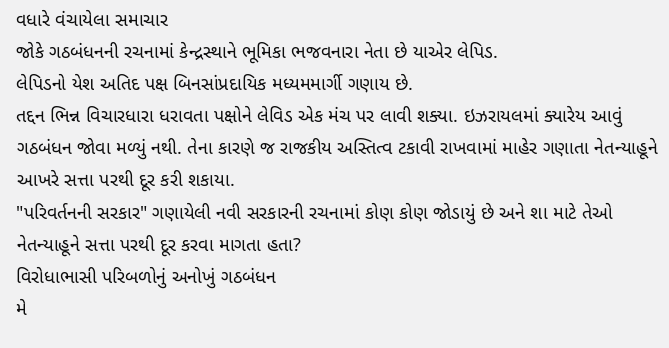વધારે વંચાયેલા સમાચાર
જોકે ગઠબંધનની રચનામાં કેન્દ્રસ્થાને ભૂમિકા ભજવનારા નેતા છે યાએર લેપિડ.
લેપિડનો યેશ અતિદ પક્ષ બિનસાંપ્રદાયિક મધ્યમમાર્ગી ગણાય છે.
તદ્દન ભિન્ન વિચારધારા ધરાવતા પક્ષોને લેવિડ એક મંચ પર લાવી શક્યા. ઇઝરાયલમાં ક્યારેય આવું ગઠબંધન જોવા મળ્યું નથી. તેના કારણે જ રાજકીય અસ્તિત્વ ટકાવી રાખવામાં માહેર ગણાતા નેતન્યાહૂને આખરે સત્તા પરથી દૂર કરી શકાયા.
"પરિવર્તનની સરકાર" ગણાયેલી નવી સરકારની રચનામાં કોણ કોણ જોડાયું છે અને શા માટે તેઓ નેતન્યાહૂને સત્તા પરથી દૂર કરવા માગતા હતા?
વિરોધાભાસી પરિબળોનું અનોખું ગઠબંધન
મે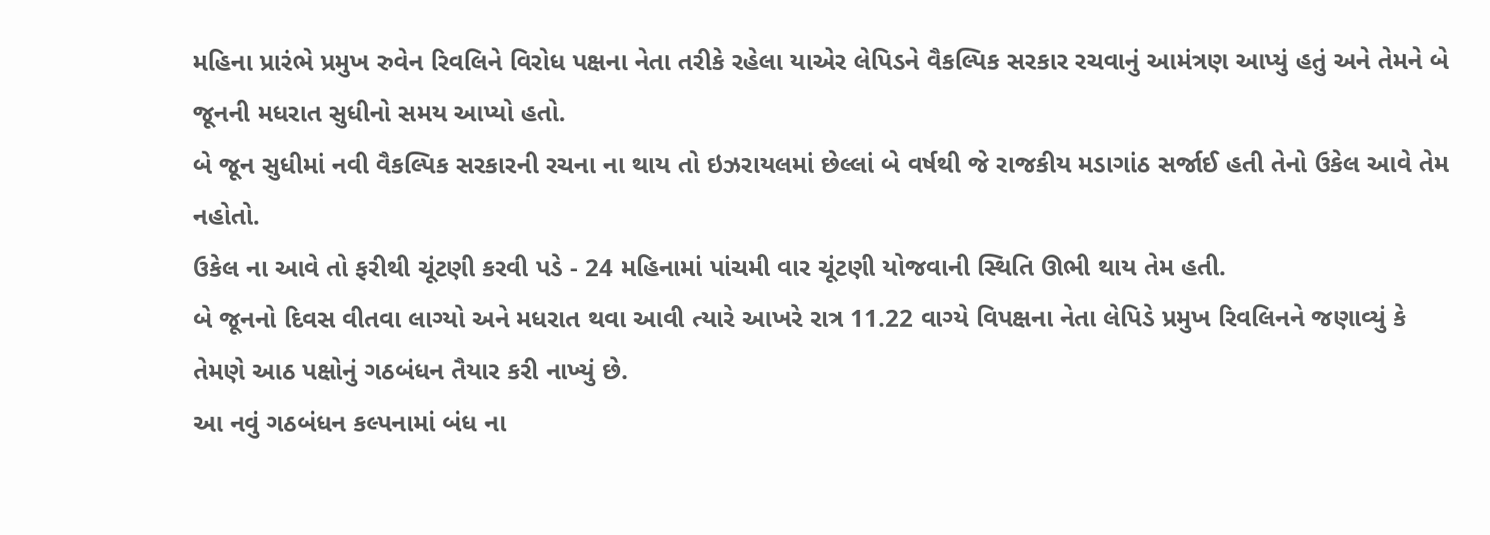મહિના પ્રારંભે પ્રમુખ રુવેન રિવલિને વિરોધ પક્ષના નેતા તરીકે રહેલા યાએર લેપિડને વૈકલ્પિક સરકાર રચવાનું આમંત્રણ આપ્યું હતું અને તેમને બે જૂનની મધરાત સુધીનો સમય આપ્યો હતો.
બે જૂન સુધીમાં નવી વૈકલ્પિક સરકારની રચના ના થાય તો ઇઝરાયલમાં છેલ્લાં બે વર્ષથી જે રાજકીય મડાગાંઠ સર્જાઈ હતી તેનો ઉકેલ આવે તેમ નહોતો.
ઉકેલ ના આવે તો ફરીથી ચૂંટણી કરવી પડે - 24 મહિનામાં પાંચમી વાર ચૂંટણી યોજવાની સ્થિતિ ઊભી થાય તેમ હતી.
બે જૂનનો દિવસ વીતવા લાગ્યો અને મધરાત થવા આવી ત્યારે આખરે રાત્ર 11.22 વાગ્યે વિપક્ષના નેતા લેપિડે પ્રમુખ રિવલિનને જણાવ્યું કે તેમણે આઠ પક્ષોનું ગઠબંધન તૈયાર કરી નાખ્યું છે.
આ નવું ગઠબંધન કલ્પનામાં બંધ ના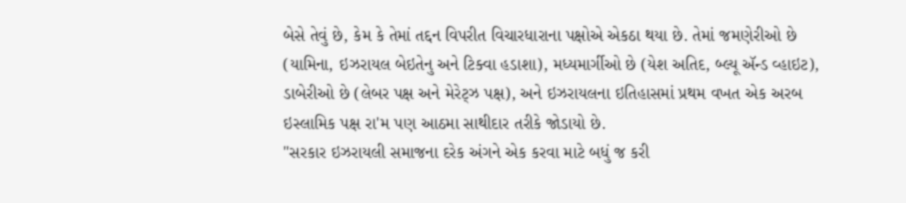બેસે તેવું છે, કેમ કે તેમાં તદ્દન વિપરીત વિચારધારાના પક્ષોએ એકઠા થયા છે. તેમાં જમણેરીઓ છે (યામિના, ઇઝરાયલ બેઇતેનુ અને ટિક્વા હડાશા), મધ્યમાર્ગીઓ છે (યેશ અતિદ, બ્લ્યૂ ઍન્ડ વ્હાઇટ), ડાબેરીઓ છે (લેબર પક્ષ અને મેરેટ્ઝ પક્ષ), અને ઇઝરાયલના ઇતિહાસમાં પ્રથમ વખત એક અરબ ઇસ્લામિક પક્ષ રા'મ પણ આઠમા સાથીદાર તરીકે જોડાયો છે.
"સરકાર ઇઝરાયલી સમાજના દરેક અંગને એક કરવા માટે બધું જ કરી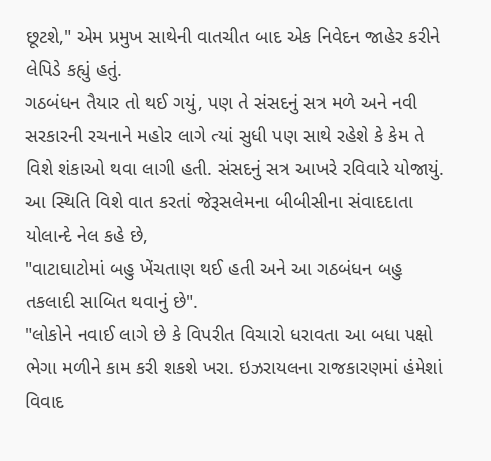છૂટશે," એમ પ્રમુખ સાથેની વાતચીત બાદ એક નિવેદન જાહેર કરીને લેપિડે કહ્યું હતું.
ગઠબંધન તૈયાર તો થઈ ગયું, પણ તે સંસદનું સત્ર મળે અને નવી સરકારની રચનાને મહોર લાગે ત્યાં સુધી પણ સાથે રહેશે કે કેમ તે વિશે શંકાઓ થવા લાગી હતી. સંસદનું સત્ર આખરે રવિવારે યોજાયું.
આ સ્થિતિ વિશે વાત કરતાં જેરૂસલેમના બીબીસીના સંવાદદાતા યોલાન્દે નેલ કહે છે,
"વાટાઘાટોમાં બહુ ખેંચતાણ થઈ હતી અને આ ગઠબંધન બહુ તકલાદી સાબિત થવાનું છે".
"લોકોને નવાઈ લાગે છે કે વિપરીત વિચારો ધરાવતા આ બધા પક્ષો ભેગા મળીને કામ કરી શકશે ખરા. ઇઝરાયલના રાજકારણમાં હંમેશાં વિવાદ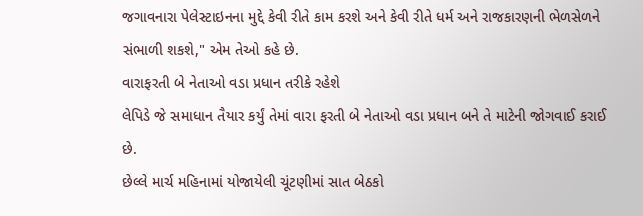જગાવનારા પેલેસ્ટાઇનના મુદ્દે કેવી રીતે કામ કરશે અને કેવી રીતે ધર્મ અને રાજકારણની ભેળસેળને સંભાળી શકશે," એમ તેઓ કહે છે.
વારાફરતી બે નેતાઓ વડા પ્રધાન તરીકે રહેશે
લેપિડે જે સમાધાન તૈયાર કર્યું તેમાં વારા ફરતી બે નેતાઓ વડા પ્રધાન બને તે માટેની જોગવાઈ કરાઈ છે.
છેલ્લે માર્ચ મહિનામાં યોજાયેલી ચૂંટણીમાં સાત બેઠકો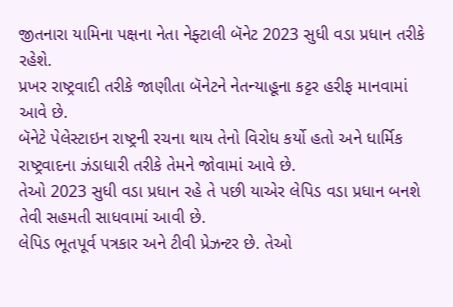જીતનારા યામિના પક્ષના નેતા નેફ્ટાલી બૅનેટ 2023 સુધી વડા પ્રધાન તરીકે રહેશે.
પ્રખર રાષ્ટ્રવાદી તરીકે જાણીતા બૅનેટને નેતન્યાહૂના કટ્ટર હરીફ માનવામાં આવે છે.
બૅનેટે પેલેસ્ટાઇન રાષ્ટ્રની રચના થાય તેનો વિરોધ કર્યો હતો અને ધાર્મિક રાષ્ટ્રવાદના ઝંડાધારી તરીકે તેમને જોવામાં આવે છે.
તેઓ 2023 સુધી વડા પ્રધાન રહે તે પછી યાએર લેપિડ વડા પ્રધાન બનશે તેવી સહમતી સાધવામાં આવી છે.
લેપિડ ભૂતપૂર્વ પત્રકાર અને ટીવી પ્રેઝન્ટર છે. તેઓ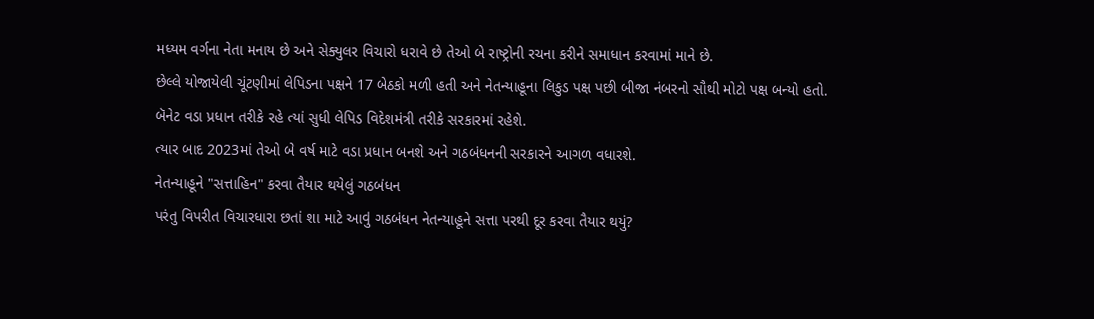મધ્યમ વર્ગના નેતા મનાય છે અને સેક્યુલર વિચારો ધરાવે છે તેઓ બે રાષ્ટ્રોની રચના કરીને સમાધાન કરવામાં માને છે.
છેલ્લે યોજાયેલી ચૂંટણીમાં લેપિડના પક્ષને 17 બેઠકો મળી હતી અને નેતન્યાહૂના લિકુડ પક્ષ પછી બીજા નંબરનો સૌથી મોટો પક્ષ બન્યો હતો.
બૅનેટ વડા પ્રધાન તરીકે રહે ત્યાં સુધી લેપિડ વિદેશમંત્રી તરીકે સરકારમાં રહેશે.
ત્યાર બાદ 2023માં તેઓ બે વર્ષ માટે વડા પ્રધાન બનશે અને ગઠબંધનની સરકારને આગળ વધારશે.
નેતન્યાહૂને "સત્તાહિન" કરવા તૈયાર થયેલું ગઠબંધન
પરંતુ વિપરીત વિચારધારા છતાં શા માટે આવું ગઠબંધન નેતન્યાહૂને સત્તા પરથી દૂર કરવા તૈયાર થયું?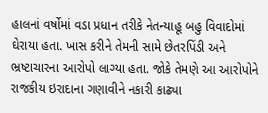હાલનાં વર્ષોમાં વડા પ્રધાન તરીકે નેતન્યાહૂ બહુ વિવાદોમાં ઘેરાયા હતા. ખાસ કરીને તેમની સામે છેતરપિંડી અને ભ્રષ્ટાચારના આરોપો લાગ્યા હતા. જોકે તેમણે આ આરોપોને રાજકીય ઇરાદાના ગણાવીને નકારી કાઢ્યા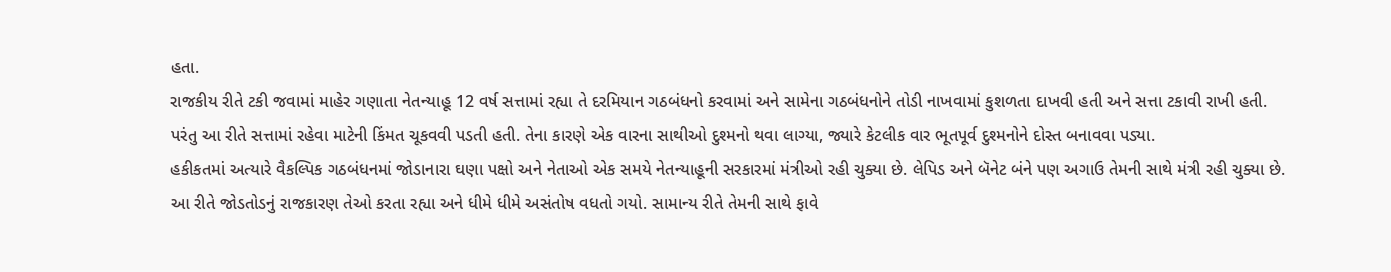હતા.
રાજકીય રીતે ટકી જવામાં માહેર ગણાતા નેતન્યાહૂ 12 વર્ષ સત્તામાં રહ્યા તે દરમિયાન ગઠબંધનો કરવામાં અને સામેના ગઠબંધનોને તોડી નાખવામાં કુશળતા દાખવી હતી અને સત્તા ટકાવી રાખી હતી.
પરંતુ આ રીતે સત્તામાં રહેવા માટેની કિંમત ચૂકવવી પડતી હતી. તેના કારણે એક વારના સાથીઓ દુશ્મનો થવા લાગ્યા, જ્યારે કેટલીક વાર ભૂતપૂર્વ દુશ્મનોને દોસ્ત બનાવવા પડ્યા.
હકીકતમાં અત્યારે વૈકલ્પિક ગઠબંધનમાં જોડાનારા ઘણા પક્ષો અને નેતાઓ એક સમયે નેતન્યાહૂની સરકારમાં મંત્રીઓ રહી ચુક્યા છે. લેપિડ અને બૅનેટ બંને પણ અગાઉ તેમની સાથે મંત્રી રહી ચુક્યા છે.
આ રીતે જોડતોડનું રાજકારણ તેઓ કરતા રહ્યા અને ધીમે ધીમે અસંતોષ વધતો ગયો. સામાન્ય રીતે તેમની સાથે ફાવે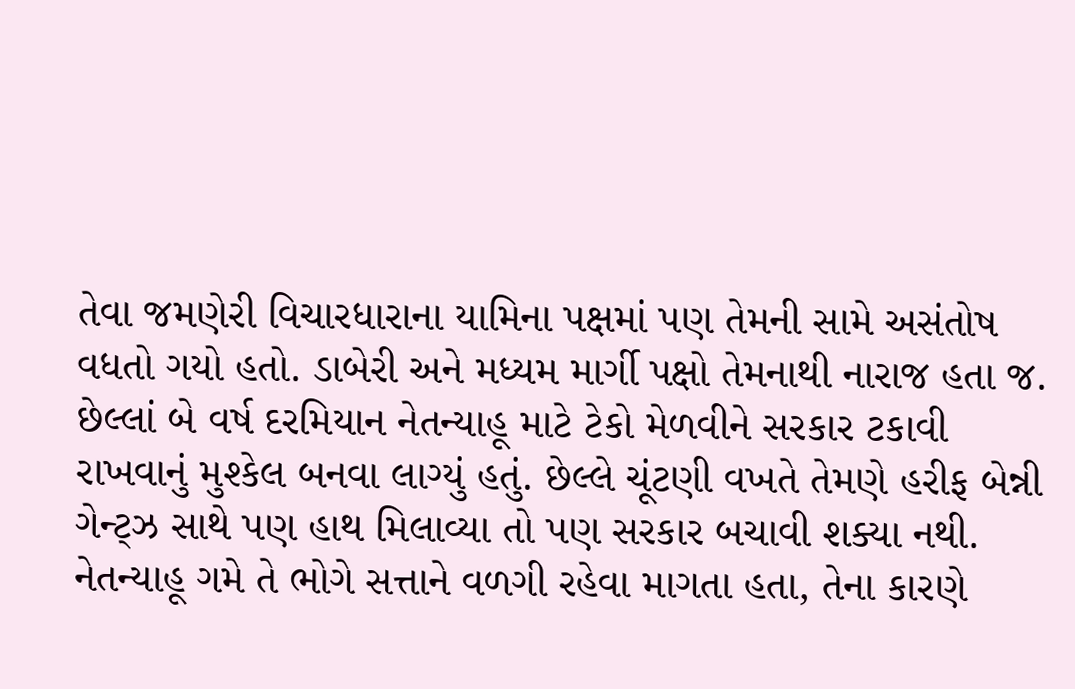તેવા જમણેરી વિચારધારાના યામિના પક્ષમાં પણ તેમની સામે અસંતોષ વધતો ગયો હતો. ડાબેરી અને મધ્યમ માર્ગી પક્ષો તેમનાથી નારાજ હતા જ.
છેલ્લાં બે વર્ષ દરમિયાન નેતન્યાહૂ માટે ટેકો મેળવીને સરકાર ટકાવી રાખવાનું મુશ્કેલ બનવા લાગ્યું હતું. છેલ્લે ચૂંટણી વખતે તેમણે હરીફ બેન્ની ગેન્ટ્ઝ સાથે પણ હાથ મિલાવ્યા તો પણ સરકાર બચાવી શક્યા નથી.
નેતન્યાહૂ ગમે તે ભોગે સત્તાને વળગી રહેવા માગતા હતા, તેના કારણે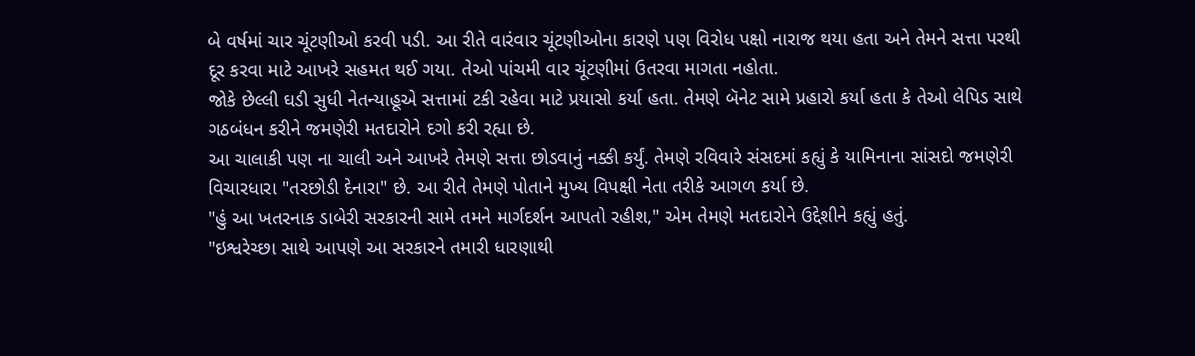બે વર્ષમાં ચાર ચૂંટણીઓ કરવી પડી. આ રીતે વારંવાર ચૂંટણીઓના કારણે પણ વિરોધ પક્ષો નારાજ થયા હતા અને તેમને સત્તા પરથી દૂર કરવા માટે આખરે સહમત થઈ ગયા. તેઓ પાંચમી વાર ચૂંટણીમાં ઉતરવા માગતા નહોતા.
જોકે છેલ્લી ઘડી સુધી નેતન્યાહૂએ સત્તામાં ટકી રહેવા માટે પ્રયાસો કર્યા હતા. તેમણે બૅનેટ સામે પ્રહારો કર્યા હતા કે તેઓ લેપિડ સાથે ગઠબંધન કરીને જમણેરી મતદારોને દગો કરી રહ્યા છે.
આ ચાલાકી પણ ના ચાલી અને આખરે તેમણે સત્તા છોડવાનું નક્કી કર્યું. તેમણે રવિવારે સંસદમાં કહ્યું કે યામિનાના સાંસદો જમણેરી વિચારધારા "તરછોડી દેનારા" છે. આ રીતે તેમણે પોતાને મુખ્ય વિપક્ષી નેતા તરીકે આગળ કર્યા છે.
"હું આ ખતરનાક ડાબેરી સરકારની સામે તમને માર્ગદર્શન આપતો રહીશ," એમ તેમણે મતદારોને ઉદ્દેશીને કહ્યું હતું.
"ઇશ્વરેચ્છા સાથે આપણે આ સરકારને તમારી ધારણાથી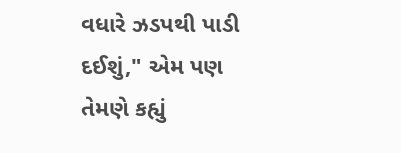વધારે ઝડપથી પાડી દઈશું," એમ પણ તેમણે કહ્યું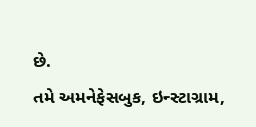છે.
તમે અમનેફેસબુક, ઇન્સ્ટાગ્રામ,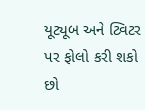યૂટ્યૂબ અને ટ્વિટર પર ફોલો કરી શકો છો